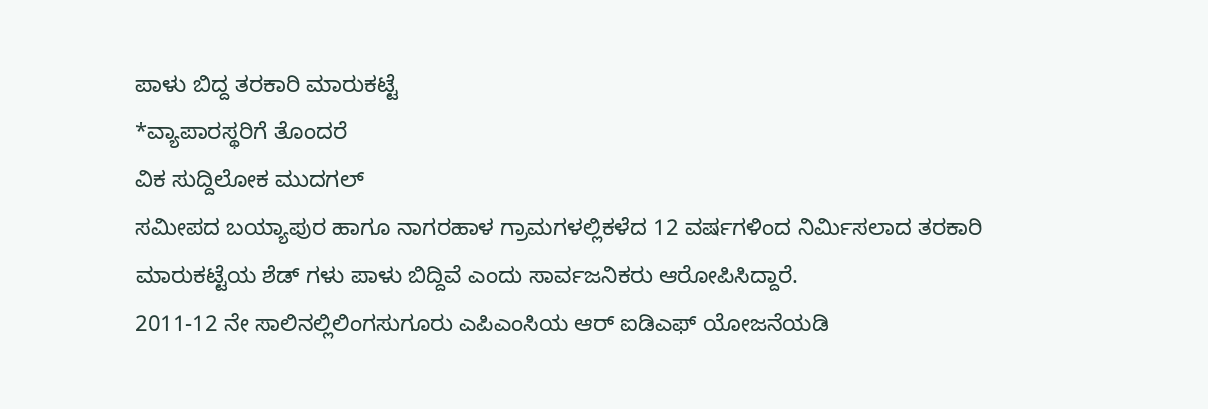ಪಾಳು ಬಿದ್ದ ತರಕಾರಿ ಮಾರುಕಟ್ಟೆ
*ವ್ಯಾಪಾರಸ್ಥರಿಗೆ ತೊಂದರೆ
ವಿಕ ಸುದ್ದಿಲೋಕ ಮುದಗಲ್
ಸಮೀಪದ ಬಯ್ಯಾಪುರ ಹಾಗೂ ನಾಗರಹಾಳ ಗ್ರಾಮಗಳಲ್ಲಿಕಳೆದ 12 ವರ್ಷಗಳಿಂದ ನಿರ್ಮಿಸಲಾದ ತರಕಾರಿ ಮಾರುಕಟ್ಟೆಯ ಶೆಡ್ ಗಳು ಪಾಳು ಬಿದ್ದಿವೆ ಎಂದು ಸಾರ್ವಜನಿಕರು ಆರೋಪಿಸಿದ್ದಾರೆ.
2011-12 ನೇ ಸಾಲಿನಲ್ಲಿಲಿಂಗಸುಗೂರು ಎಪಿಎಂಸಿಯ ಆರ್ ಐಡಿಎಫ್ ಯೋಜನೆಯಡಿ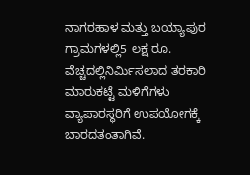ನಾಗರಹಾಳ ಮತ್ತು ಬಯ್ಯಾಪುರ ಗ್ರಾಮಗಳಲ್ಲಿ5 ಲಕ್ಷ ರೂ. ವೆಚ್ಚದಲ್ಲಿನಿರ್ಮಿಸಲಾದ ತರಕಾರಿ ಮಾರುಕಟ್ಟೆ ಮಳಿಗೆಗಳು ವ್ಯಾಪಾರಸ್ಥರಿಗೆ ಉಪಯೋಗಕ್ಕೆ ಬಾರದತಂತಾಗಿವೆ.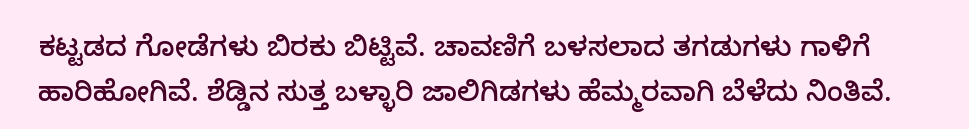ಕಟ್ಟಡದ ಗೋಡೆಗಳು ಬಿರಕು ಬಿಟ್ಟಿವೆ. ಚಾವಣಿಗೆ ಬಳಸಲಾದ ತಗಡುಗಳು ಗಾಳಿಗೆ ಹಾರಿಹೋಗಿವೆ. ಶೆಡ್ಡಿನ ಸುತ್ತ ಬಳ್ಳಾರಿ ಜಾಲಿಗಿಡಗಳು ಹೆಮ್ಮರವಾಗಿ ಬೆಳೆದು ನಿಂತಿವೆ.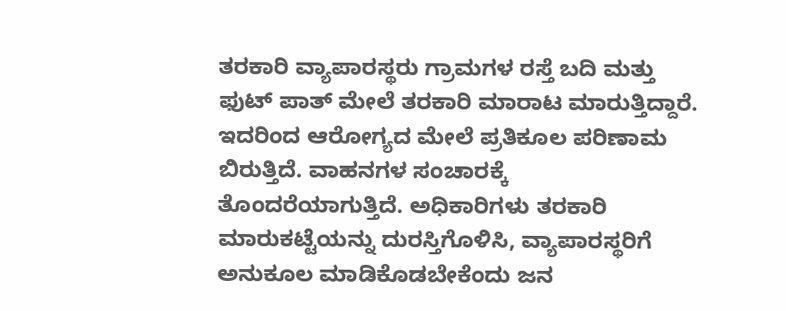ತರಕಾರಿ ವ್ಯಾಪಾರಸ್ಥರು ಗ್ರಾಮಗಳ ರಸ್ತೆ ಬದಿ ಮತ್ತು ಫುಟ್ ಪಾತ್ ಮೇಲೆ ತರಕಾರಿ ಮಾರಾಟ ಮಾರುತ್ತಿದ್ದಾರೆ. ಇದರಿಂದ ಆರೋಗ್ಯದ ಮೇಲೆ ಪ್ರತಿಕೂಲ ಪರಿಣಾಮ ಬಿರುತ್ತಿದೆ. ವಾಹನಗಳ ಸಂಚಾರಕ್ಕೆ ತೊಂದರೆಯಾಗುತ್ತಿದೆ. ಅಧಿಕಾರಿಗಳು ತರಕಾರಿ ಮಾರುಕಟ್ಟೆಯನ್ನು ದುರಸ್ತಿಗೊಳಿಸಿ, ವ್ಯಾಪಾರಸ್ಥರಿಗೆ ಅನುಕೂಲ ಮಾಡಿಕೊಡಬೇಕೆಂದು ಜನ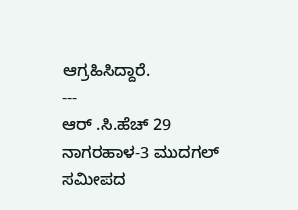ಆಗ್ರಹಿಸಿದ್ದಾರೆ.
---
ಆರ್ .ಸಿ.ಹೆಚ್ 29 ನಾಗರಹಾಳ-3 ಮುದಗಲ್ ಸಮೀಪದ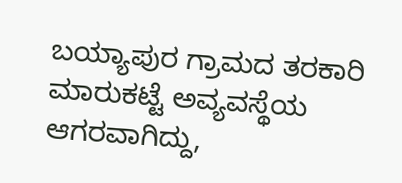ಬಯ್ಯಾಪುರ ಗ್ರಾಮದ ತರಕಾರಿ ಮಾರುಕಟ್ಟೆ ಅವ್ಯವಸ್ಥೆಯ ಆಗರವಾಗಿದ್ದು,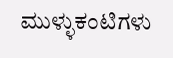ಮುಳ್ಳುಕಂಟಿಗಳು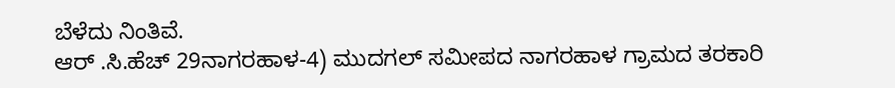ಬೆಳೆದು ನಿಂತಿವೆ.
ಆರ್ .ಸಿ.ಹೆಚ್ 29ನಾಗರಹಾಳ-4) ಮುದಗಲ್ ಸಮೀಪದ ನಾಗರಹಾಳ ಗ್ರಾಮದ ತರಕಾರಿ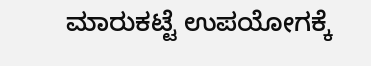ಮಾರುಕಟ್ಟೆ ಉಪಯೋಗಕ್ಕೆ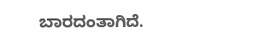ಬಾರದಂತಾಗಿದೆ.